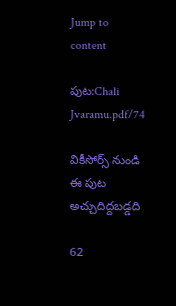Jump to content

పుట:Chali Jvaramu.pdf/74

వికీసోర్స్ నుండి
ఈ పుట అచ్చుదిద్దబడ్డది

62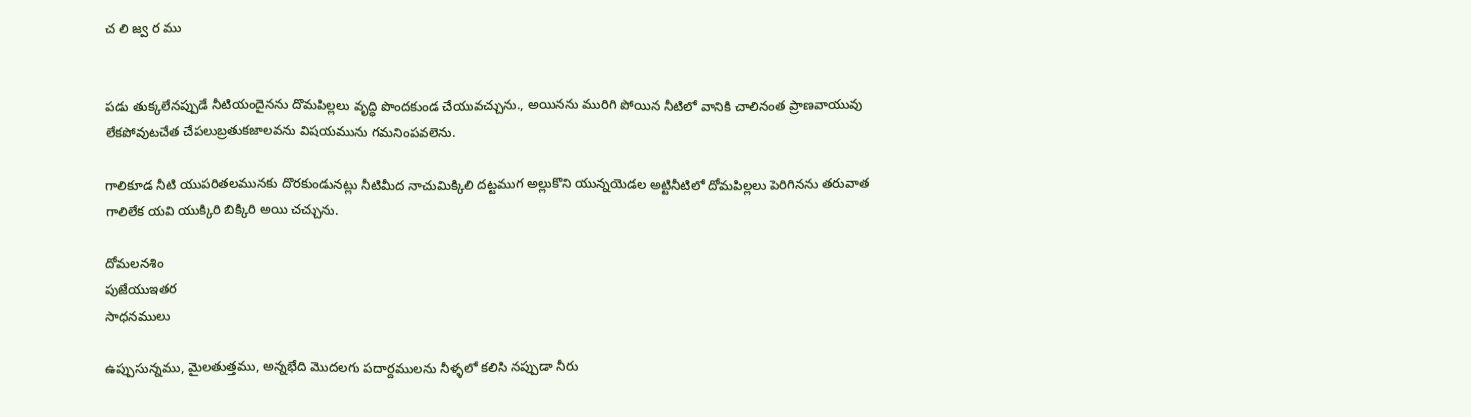చ లి జ్వ ర ము


పడు తుక్కలేనప్పుడే నీటియందైనను దొమపిల్లలు వృద్ధి పొందకుండ చేయువచ్చును., అయినను మురిగి పోయిన నీటిలో వానికి చాలినంత ప్రాణవాయువు లేకపోవుటచేత చేపలుబ్రతుకజాలవను విషయమును గమనింపవలెను.

గాలికూడ నీటి యుపరితలమునకు దొరకుండునట్లు నీటిమీద నాచుమిక్కిలి దట్టముగ అల్లుకొని యున్నయెడల అట్టినీటిలో దోమపిల్లలు పెరిగినను తరువాత గాలిలేక యవి యుక్కిరి బిక్కిరి అయి చచ్చును.

దోమలనశిం
పుజేయుఇతర
సాధనములు

ఉప్పుసున్నము, మైలతుత్తము, అన్నభేది మొదలగు పదార్దములను నీళ్ళలో కలిసి నప్పుడా నీరు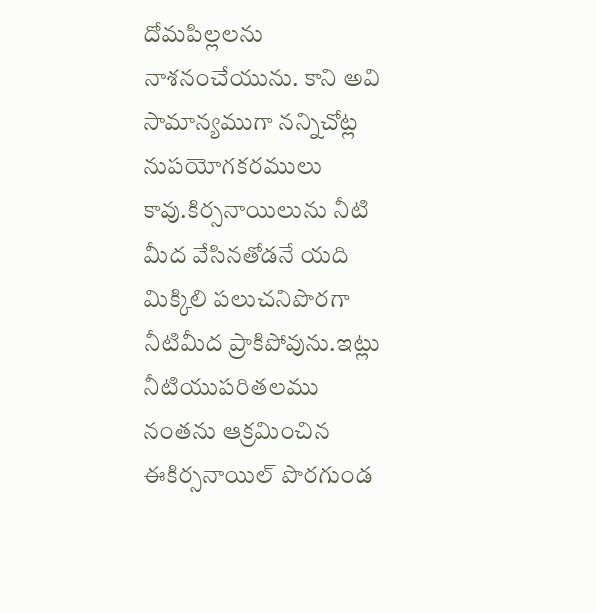దోమపిల్లలను నాశనంచేయును. కాని అవి సామాన్యముగా నన్నిచోట్ల నుపయోగకరములు కావు.కిర్సనాయిలును నీటి మీద వేసినతోడనే యది మిక్కిలి పలుచనిపొరగా నీటిమీద ప్రాకిపోవును.ఇట్లు నీటియుపరితలము నంతను ఆక్రమించిన ఈకిర్సనాయిల్ పొరగుండ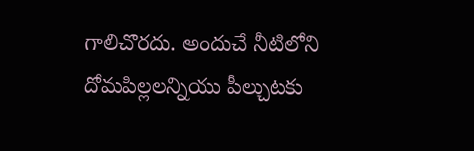గాలిచొరదు. అందుచే నీటిలోని దోమపిల్లలన్నియు పీల్చుటకు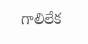గాలిలేక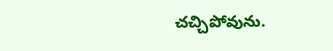చచ్చిపోవును.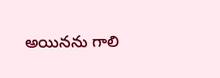అయినను గాలి